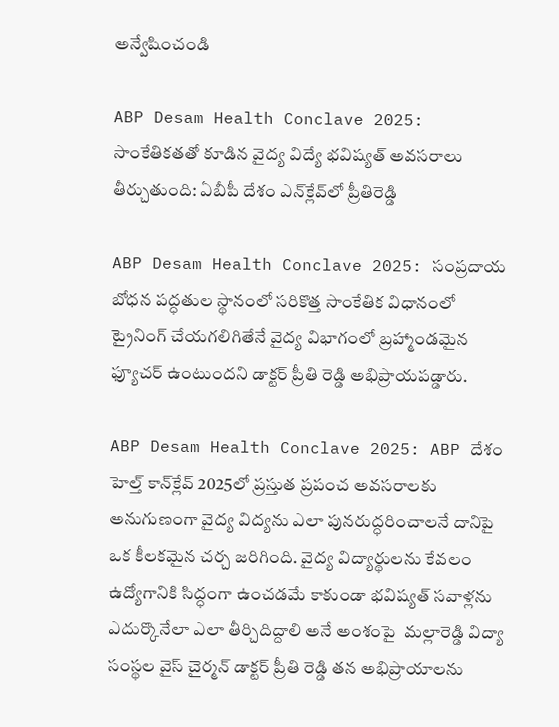అన్వేషించండి

ABP Desam Health Conclave 2025: సాంకేతికతతో కూడిన వైద్య విద్యే భవిష్యత్ అవసరాలు తీర్చుతుంది: ఏబీపీ దేశం ఎన్‌క్లేవ్‌లో ప్రీతిరెడ్డి

ABP Desam Health Conclave 2025: సంప్రదాయ బోధన పద్ధతుల స్థానంలో సరికొత్త సాంకేతిక విధానంలో ట్రైనింగ్ చేయగలిగితేనే వైద్య విభాగంలో బ్రహ్మాండమైన ఫ్యూచర్ ఉంటుందని డాక్టర్ ప్రీతి రెడ్డి అభిప్రాయపడ్డారు.

ABP Desam Health Conclave 2025: ABP దేశం హెల్త్ కాన్‌క్లేవ్ 2025లో ప్రస్తుత ప్రపంచ అవసరాలకు అనుగుణంగా వైద్య విద్యను ఎలా పునరుద్ధరించాలనే దానిపై ఒక కీలకమైన చర్చ జరిగింది. వైద్య విద్యార్థులను కేవలం ఉద్యోగానికి సిద్ధంగా ఉంచడమే కాకుండా భవిష్యత్ సవాళ్లను ఎదుర్కొనేలా ఎలా తీర్చిదిద్దాలి అనే అంశంపై  మల్లారెడ్డి విద్యా సంస్థల వైస్ చైర్మన్ డాక్టర్ ప్రీతి రెడ్డి తన అభిప్రాయాలను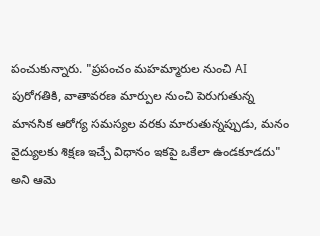పంచుకున్నారు. "ప్రపంచం మహమ్మారుల నుంచి AI పురోగతికి, వాతావరణ మార్పుల నుంచి పెరుగుతున్న మానసిక ఆరోగ్య సమస్యల వరకు మారుతున్నప్పుడు, మనం వైద్యులకు శిక్షణ ఇచ్చే విధానం ఇకపై ఒకేలా ఉండకూడదు" అని ఆమె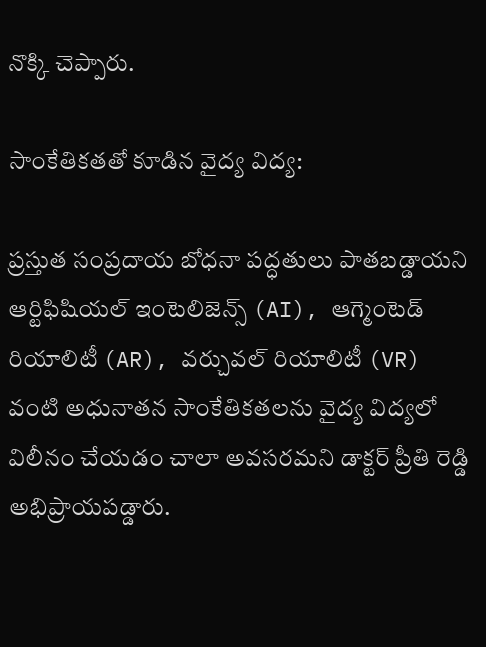నొక్కి చెప్పారు.

సాంకేతికతతో కూడిన వైద్య విద్య:

ప్రస్తుత సంప్రదాయ బోధనా పద్ధతులు పాతబడ్డాయని ఆర్టిఫిషియల్ ఇంటెలిజెన్స్ (AI), ఆగ్మెంటెడ్ రియాలిటీ (AR), వర్చువల్ రియాలిటీ (VR) వంటి అధునాతన సాంకేతికతలను వైద్య విద్యలో విలీనం చేయడం చాలా అవసరమని డాక్టర్ ప్రీతి రెడ్డి అభిప్రాయపడ్డారు.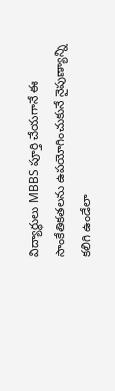విద్యార్థులు MBBS పూర్తి చేయగానే ఈ సాంకేతికతలను ఉపయోగించుకునే నైపుణ్యాన్ని కలిగి ఉండేలా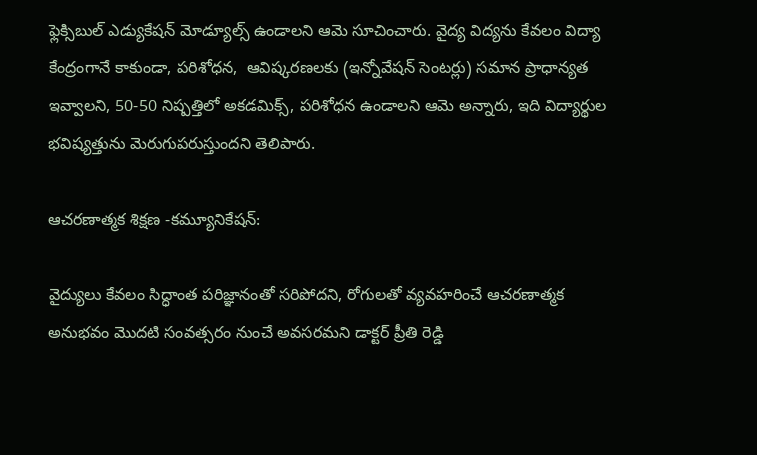ఫ్లెక్సిబుల్ ఎడ్యుకేషన్ మోడ్యూల్స్ ఉండాలని ఆమె సూచించారు. వైద్య విద్యను కేవలం విద్యా కేంద్రంగానే కాకుండా, పరిశోధన,  ఆవిష్కరణలకు (ఇన్నోవేషన్ సెంటర్లు) సమాన ప్రాధాన్యత ఇవ్వాలని, 50-50 నిష్పత్తిలో అకడమిక్స్, పరిశోధన ఉండాలని ఆమె అన్నారు, ఇది విద్యార్థుల భవిష్యత్తును మెరుగుపరుస్తుందని తెలిపారు.

ఆచరణాత్మక శిక్షణ -కమ్యూనికేషన్:

వైద్యులు కేవలం సిద్ధాంత పరిజ్ఞానంతో సరిపోదని, రోగులతో వ్యవహరించే ఆచరణాత్మక అనుభవం మొదటి సంవత్సరం నుంచే అవసరమని డాక్టర్ ప్రీతి రెడ్డి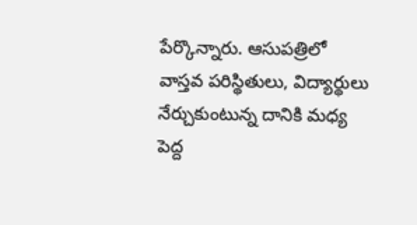పేర్కొన్నారు. ఆసుపత్రిలో వాస్తవ పరిస్థితులు, విద్యార్థులు నేర్చుకుంటున్న దానికి మధ్య పెద్ద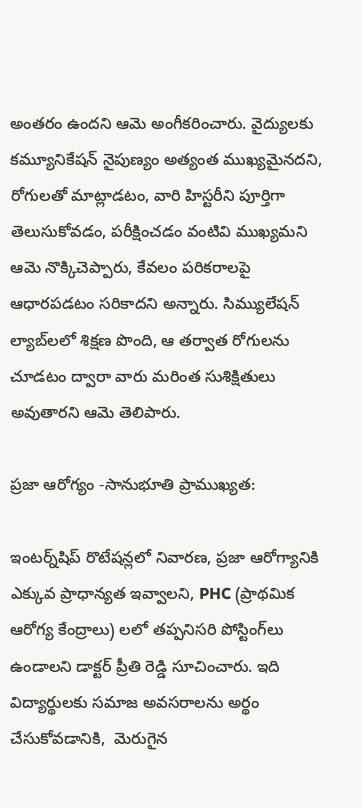అంతరం ఉందని ఆమె అంగీకరించారు. వైద్యులకు కమ్యూనికేషన్ నైపుణ్యం అత్యంత ముఖ్యమైనదని, రోగులతో మాట్లాడటం, వారి హిస్టరీని పూర్తిగా తెలుసుకోవడం, పరీక్షించడం వంటివి ముఖ్యమని ఆమె నొక్కిచెప్పారు, కేవలం పరికరాలపై ఆధారపడటం సరికాదని అన్నారు. సిమ్యులేషన్ ల్యాబ్‌లలో శిక్షణ పొంది, ఆ తర్వాత రోగులను చూడటం ద్వారా వారు మరింత సుశిక్షితులు అవుతారని ఆమె తెలిపారు.

ప్రజా ఆరోగ్యం -సానుభూతి ప్రాముఖ్యత:

ఇంటర్న్‌షిప్ రొటేషన్లలో నివారణ, ప్రజా ఆరోగ్యానికి ఎక్కువ ప్రాధాన్యత ఇవ్వాలని, PHC (ప్రాథమిక ఆరోగ్య కేంద్రాలు) లలో తప్పనిసరి పోస్టింగ్‌లు ఉండాలని డాక్టర్ ప్రీతి రెడ్డి సూచించారు. ఇది విద్యార్థులకు సమాజ అవసరాలను అర్థం చేసుకోవడానికి,  మెరుగైన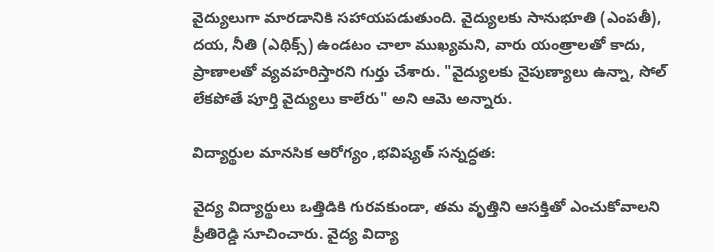వైద్యులుగా మారడానికి సహాయపడుతుంది. వైద్యులకు సానుభూతి (ఎంపతీ), దయ, నీతి (ఎథిక్స్) ఉండటం చాలా ముఖ్యమని, వారు యంత్రాలతో కాదు, ప్రాణాలతో వ్యవహరిస్తారని గుర్తు చేశారు. "వైద్యులకు నైపుణ్యాలు ఉన్నా, సోల్‌ లేకపోతే పూర్తి వైద్యులు కాలేరు" అని ఆమె అన్నారు.

విద్యార్థుల మానసిక ఆరోగ్యం ,భవిష్యత్ సన్నద్ధత:

వైద్య విద్యార్థులు ఒత్తిడికి గురవకుండా, తమ వృత్తిని ఆసక్తితో ఎంచుకోవాలని ప్రీతిరెడ్డి సూచించారు. వైద్య విద్యా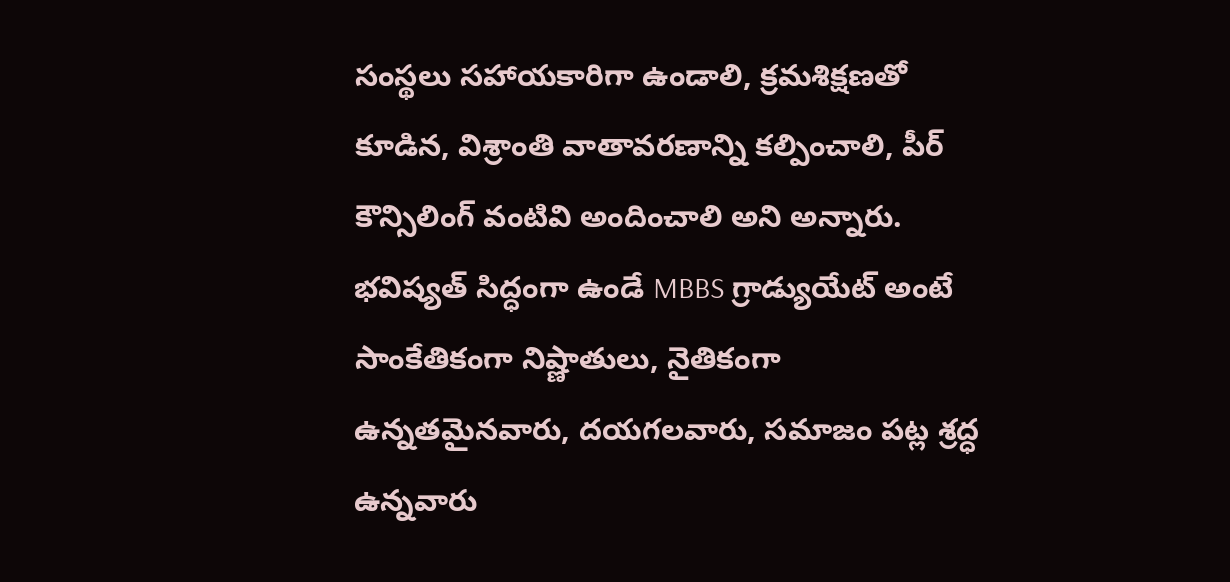సంస్థలు సహాయకారిగా ఉండాలి, క్రమశిక్షణతో కూడిన, విశ్రాంతి వాతావరణాన్ని కల్పించాలి, పీర్ కౌన్సిలింగ్ వంటివి అందించాలి అని అన్నారు. భవిష్యత్ సిద్ధంగా ఉండే MBBS గ్రాడ్యుయేట్ అంటే సాంకేతికంగా నిష్ణాతులు, నైతికంగా ఉన్నతమైనవారు, దయగలవారు, సమాజం పట్ల శ్రద్ధ ఉన్నవారు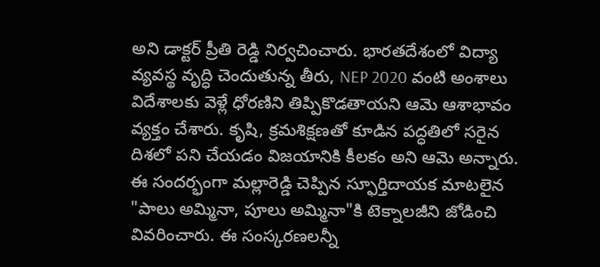అని డాక్టర్ ప్రీతి రెడ్డి నిర్వచించారు. భారతదేశంలో విద్యా వ్యవస్థ వృద్ధి చెందుతున్న తీరు, NEP 2020 వంటి అంశాలు విదేశాలకు వెళ్లే ధోరణిని తిప్పికొడతాయని ఆమె ఆశాభావం వ్యక్తం చేశారు. కృషి, క్రమశిక్షణతో కూడిన పద్ధతిలో సరైన దిశలో పని చేయడం విజయానికి కీలకం అని ఆమె అన్నారు. ఈ సందర్భంగా మల్లారెడ్డి చెప్పిన స్ఫూర్తిదాయక మాటలైన "పాలు అమ్మినా, పూలు అమ్మినా"కి టెక్నాలజీని జోడించి వివరించారు. ఈ సంస్కరణలన్నీ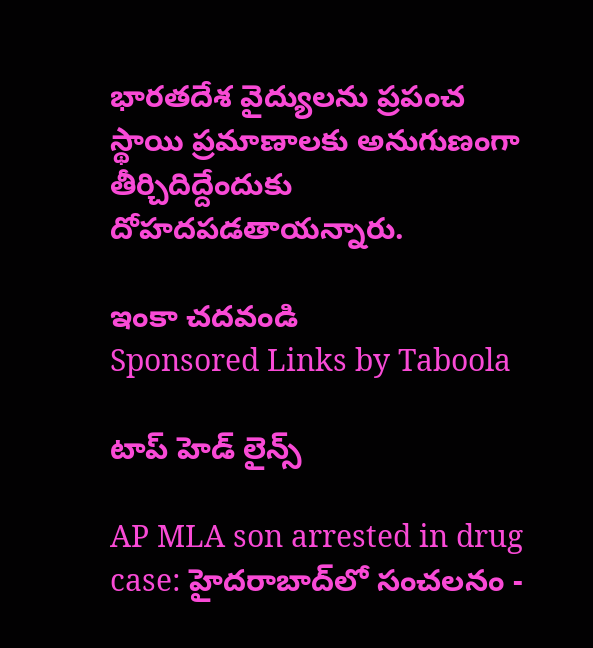భారతదేశ వైద్యులను ప్రపంచ స్థాయి ప్రమాణాలకు అనుగుణంగా తీర్చిదిద్దేందుకు దోహదపడతాయన్నారు.

ఇంకా చదవండి
Sponsored Links by Taboola

టాప్ హెడ్ లైన్స్

AP MLA son arrested in drug case: హైదరాబాద్‌లో సంచలనం -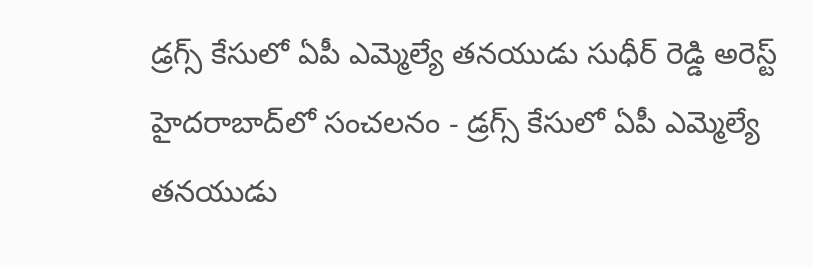డ్రగ్స్ కేసులో ఏపీ ఎమ్మెల్యే తనయుడు సుధీర్ రెడ్డి అరెస్ట్
హైదరాబాద్‌లో సంచలనం - డ్రగ్స్ కేసులో ఏపీ ఎమ్మెల్యే తనయుడు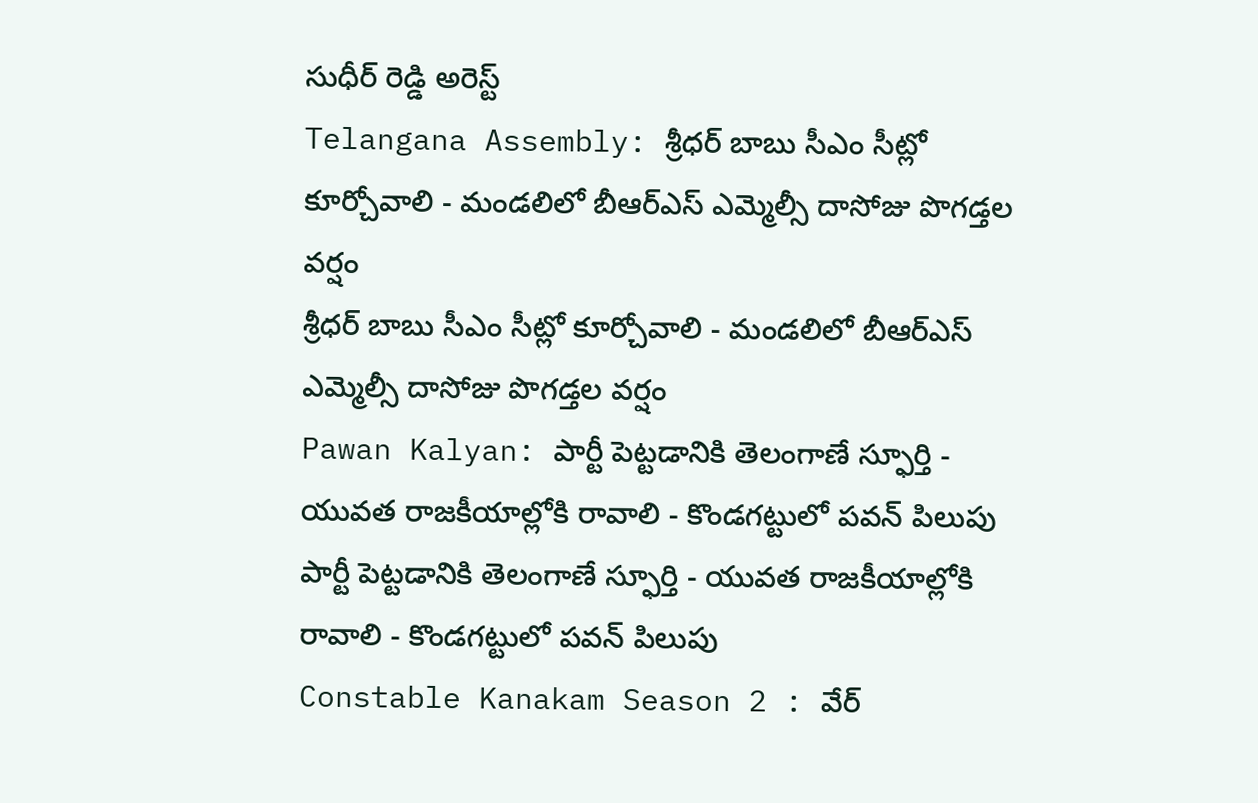సుధీర్ రెడ్డి అరెస్ట్
Telangana Assembly: శ్రీధర్ బాబు సీఎం సీట్లో కూర్చోవాలి - మండలిలో బీఆర్ఎస్ ఎమ్మెల్సీ దాసోజు పొగడ్తల వర్షం
శ్రీధర్ బాబు సీఎం సీట్లో కూర్చోవాలి - మండలిలో బీఆర్ఎస్ ఎమ్మెల్సీ దాసోజు పొగడ్తల వర్షం
Pawan Kalyan: పార్టీ పెట్టడానికి తెలంగాణే స్ఫూర్తి - యువత రాజకీయాల్లోకి రావాలి - కొండగట్టులో పవన్ పిలుపు
పార్టీ పెట్టడానికి తెలంగాణే స్ఫూర్తి - యువత రాజకీయాల్లోకి రావాలి - కొండగట్టులో పవన్ పిలుపు
Constable Kanakam Season 2 : వేర్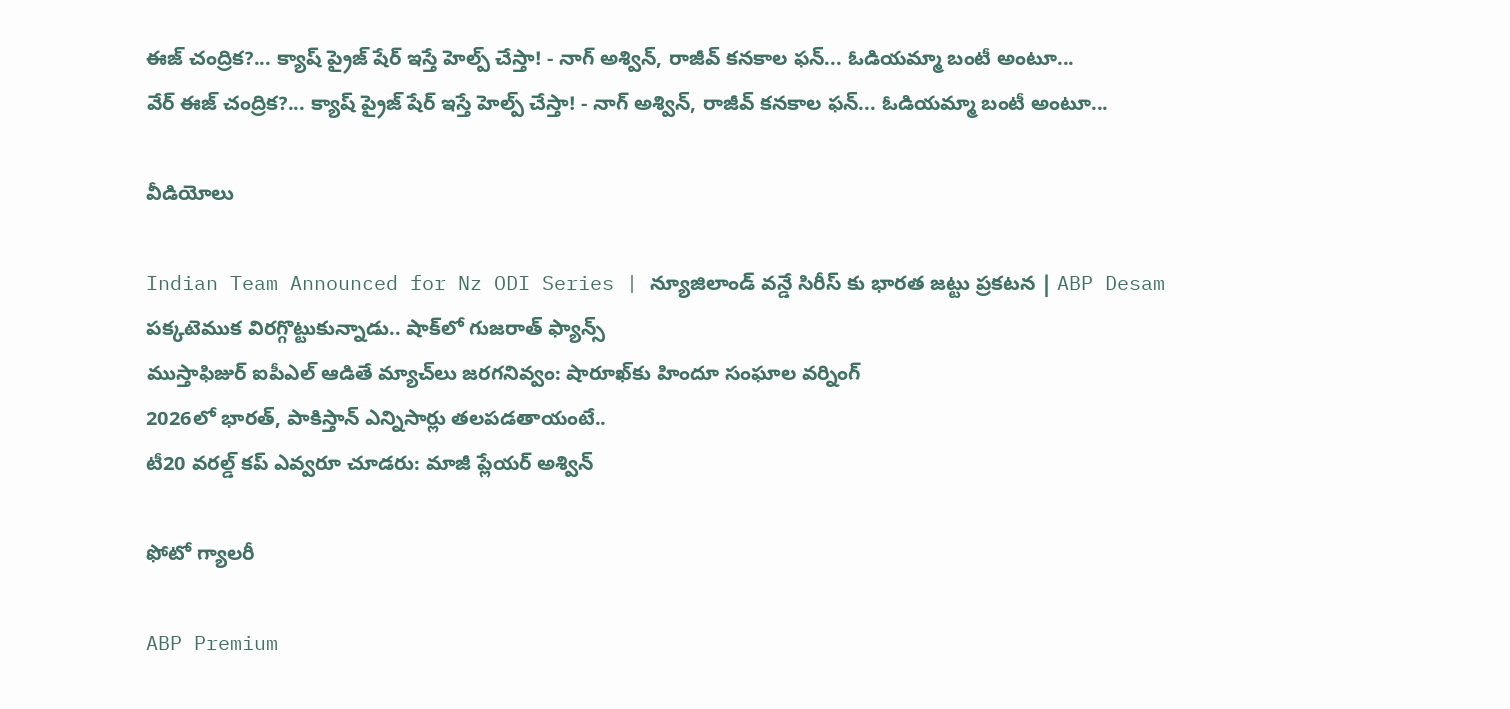ఈజ్ చంద్రిక?... క్యాష్ ప్రైజ్ షేర్ ఇస్తే హెల్ప్ చేస్తా! - నాగ్ అశ్విన్, రాజీవ్ కనకాల ఫన్... ఓడియమ్మా బంటీ అంటూ...
వేర్ ఈజ్ చంద్రిక?... క్యాష్ ప్రైజ్ షేర్ ఇస్తే హెల్ప్ చేస్తా! - నాగ్ అశ్విన్, రాజీవ్ కనకాల ఫన్... ఓడియమ్మా బంటీ అంటూ...

వీడియోలు

Indian Team Announced for Nz ODI Series | న్యూజిలాండ్ వన్డే సిరీస్ కు భారత జట్టు ప్రకటన | ABP Desam
పక్కటెముక విరగ్గొట్టుకున్నాడు.. షాక్‌లో గుజరాత్ ఫ్యాన్స్
ముస్తాఫిజుర్‌ ఐపీఎల్ ఆడితే మ్యాచ్‌లు జరగనివ్వం: షారూఖ్‌కు హిందూ సంఘాల వర్నింగ్
2026లో భారత్, పాకిస్తాన్ ఎన్నిసార్లు తలపడతాయంటే..
టీ20 వరల్డ్ కప్ ఎవ్వరూ చూడరు: మాజీ ప్లేయర్ అశ్విన్

ఫోటో గ్యాలరీ

ABP Premium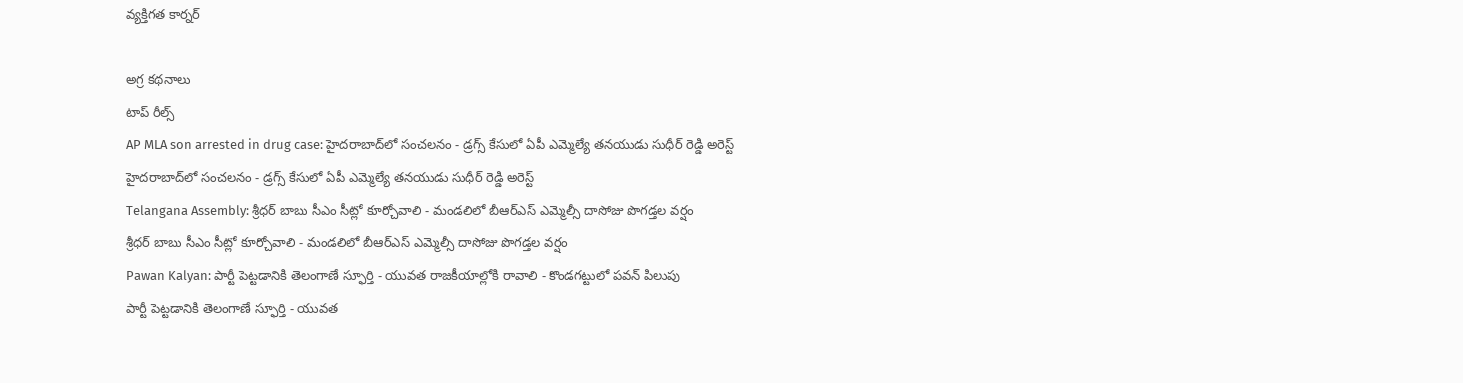వ్యక్తిగత కార్నర్

అగ్ర కథనాలు
టాప్ రీల్స్
AP MLA son arrested in drug case: హైదరాబాద్‌లో సంచలనం - డ్రగ్స్ కేసులో ఏపీ ఎమ్మెల్యే తనయుడు సుధీర్ రెడ్డి అరెస్ట్
హైదరాబాద్‌లో సంచలనం - డ్రగ్స్ కేసులో ఏపీ ఎమ్మెల్యే తనయుడు సుధీర్ రెడ్డి అరెస్ట్
Telangana Assembly: శ్రీధర్ బాబు సీఎం సీట్లో కూర్చోవాలి - మండలిలో బీఆర్ఎస్ ఎమ్మెల్సీ దాసోజు పొగడ్తల వర్షం
శ్రీధర్ బాబు సీఎం సీట్లో కూర్చోవాలి - మండలిలో బీఆర్ఎస్ ఎమ్మెల్సీ దాసోజు పొగడ్తల వర్షం
Pawan Kalyan: పార్టీ పెట్టడానికి తెలంగాణే స్ఫూర్తి - యువత రాజకీయాల్లోకి రావాలి - కొండగట్టులో పవన్ పిలుపు
పార్టీ పెట్టడానికి తెలంగాణే స్ఫూర్తి - యువత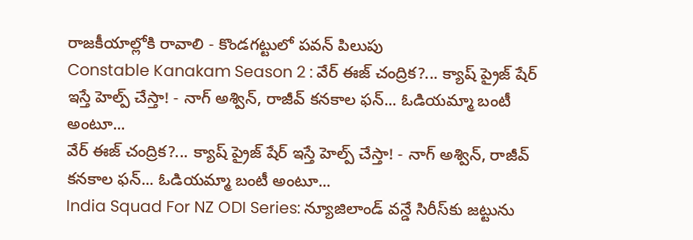రాజకీయాల్లోకి రావాలి - కొండగట్టులో పవన్ పిలుపు
Constable Kanakam Season 2 : వేర్ ఈజ్ చంద్రిక?... క్యాష్ ప్రైజ్ షేర్ ఇస్తే హెల్ప్ చేస్తా! - నాగ్ అశ్విన్, రాజీవ్ కనకాల ఫన్... ఓడియమ్మా బంటీ అంటూ...
వేర్ ఈజ్ చంద్రిక?... క్యాష్ ప్రైజ్ షేర్ ఇస్తే హెల్ప్ చేస్తా! - నాగ్ అశ్విన్, రాజీవ్ కనకాల ఫన్... ఓడియమ్మా బంటీ అంటూ...
India Squad For NZ ODI Series: న్యూజిలాండ్ వన్డే సిరీస్‌కు జట్టును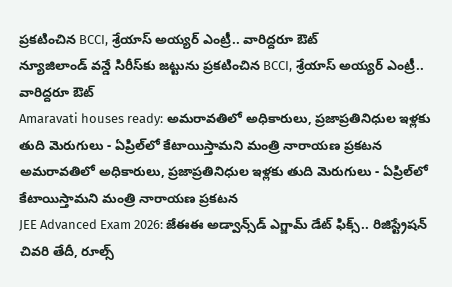ప్రకటించిన BCCI, శ్రేయాస్ అయ్యర్ ఎంట్రీ.. వారిద్దరూ ఔట్
న్యూజిలాండ్ వన్డే సిరీస్‌కు జట్టును ప్రకటించిన BCCI, శ్రేయాస్ అయ్యర్ ఎంట్రీ.. వారిద్దరూ ఔట్
Amaravati houses ready: అమరావతిలో అధికారులు, ప్రజాప్రతినిధుల ఇళ్లకు తుది మెరుగులు - ఏప్రిల్‌లో కేటాయిస్తామని మంత్రి నారాయణ ప్రకటన
అమరావతిలో అధికారులు, ప్రజాప్రతినిధుల ఇళ్లకు తుది మెరుగులు - ఏప్రిల్‌లో కేటాయిస్తామని మంత్రి నారాయణ ప్రకటన
JEE Advanced Exam 2026: జేఈఈ అడ్వాన్స్‌డ్ ఎగ్జామ్ డేట్ ఫిక్స్.. రిజిస్ట్రేషన్ చివరి తేదీ, రూల్స్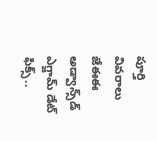పూర్తి వివరాలు
జేఈఈ అడ్వాన్స్‌డ్ ఎగ్జామ్ డేట్ ఫిక్స్..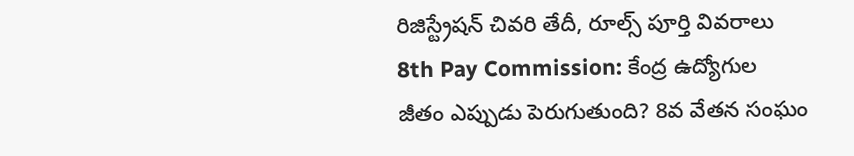రిజిస్ట్రేషన్ చివరి తేదీ, రూల్స్ పూర్తి వివరాలు
8th Pay Commission: కేంద్ర ఉద్యోగుల జీతం ఎప్పుడు పెరుగుతుంది? 8వ వేతన సంఘం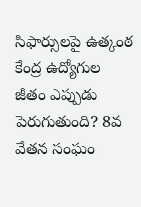సిఫార్సులపై ఉత్కంఠ
కేంద్ర ఉద్యోగుల జీతం ఎప్పుడు పెరుగుతుంది? 8వ వేతన సంఘం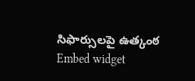సిఫార్సులపై ఉత్కంఠ
Embed widget